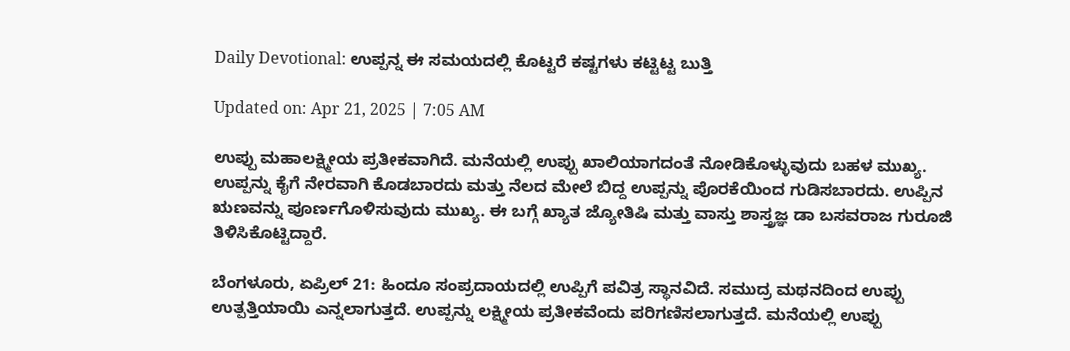Daily Devotional: ಉಪ್ಪನ್ನ ಈ ಸಮಯದಲ್ಲಿ ಕೊಟ್ಟರೆ ಕಷ್ಟಗಳು ಕಟ್ಟಿಟ್ಟ ಬುತ್ತಿ

Updated on: Apr 21, 2025 | 7:05 AM

ಉಪ್ಪು ಮಹಾಲಕ್ಷ್ಮೀಯ ಪ್ರತೀಕವಾಗಿದೆ. ಮನೆಯಲ್ಲಿ ಉಪ್ಪು ಖಾಲಿಯಾಗದಂತೆ ನೋಡಿಕೊಳ್ಳುವುದು ಬಹಳ ಮುಖ್ಯ. ಉಪ್ಪನ್ನು ಕೈಗೆ ನೇರವಾಗಿ ಕೊಡಬಾರದು ಮತ್ತು ನೆಲದ ಮೇಲೆ ಬಿದ್ದ ಉಪ್ಪನ್ನು ಪೊರಕೆಯಿಂದ ಗುಡಿಸಬಾರದು. ಉಪ್ಪಿನ ಋಣವನ್ನು ಪೂರ್ಣಗೊಳಿಸುವುದು ಮುಖ್ಯ. ಈ ಬಗ್ಗೆ ಖ್ಯಾತ ಜ್ಯೋತಿಷಿ ಮತ್ತು ವಾಸ್ತು ಶಾಸ್ತ್ರಜ್ಞ ಡಾ ಬಸವರಾಜ ಗುರೂಜಿ ತಿಳಿಸಿಕೊಟ್ಟಿದ್ದಾರೆ.

ಬೆಂಗಳೂರು, ಏಪ್ರಿಲ್ 21: ಹಿಂದೂ ಸಂಪ್ರದಾಯದಲ್ಲಿ ಉಪ್ಪಿಗೆ ಪವಿತ್ರ ಸ್ಥಾನವಿದೆ. ಸಮುದ್ರ ಮಥನದಿಂದ ಉಪ್ಪು ಉತ್ಪತ್ತಿಯಾಯಿ ಎನ್ನಲಾಗುತ್ತದೆ. ಉಪ್ಪನ್ನು ಲಕ್ಷ್ಮೀಯ ಪ್ರತೀಕವೆಂದು ಪರಿಗಣಿಸಲಾಗುತ್ತದೆ. ಮನೆಯಲ್ಲಿ ಉಪ್ಪು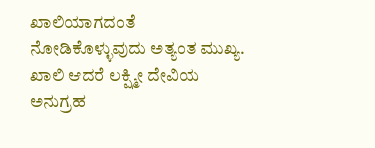ಖಾಲಿಯಾಗದಂತೆ ನೋಡಿಕೊಳ್ಳುವುದು ಅತ್ಯಂತ ಮುಖ್ಯ. ಖಾಲಿ ಆದರೆ ಲಕ್ಷ್ಮೀ ದೇವಿಯ ಅನುಗ್ರಹ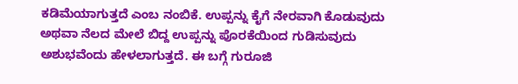ಕಡಿಮೆಯಾಗುತ್ತದೆ ಎಂಬ ನಂಬಿಕೆ. ಉಪ್ಪನ್ನು ಕೈಗೆ ನೇರವಾಗಿ ಕೊಡುವುದು ಅಥವಾ ನೆಲದ ಮೇಲೆ ಬಿದ್ದ ಉಪ್ಪನ್ನು ಪೊರಕೆಯಿಂದ ಗುಡಿಸುವುದು ಅಶುಭವೆಂದು ಹೇಳಲಾಗುತ್ತದೆ. ಈ ಬಗ್ಗೆ ಗುರೂಜಿ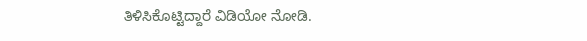ತಿಳಿಸಿಕೊಟ್ಟಿದ್ದಾರೆ ವಿಡಿಯೋ ನೋಡಿ.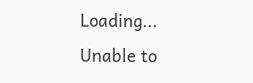Loading...
Unable to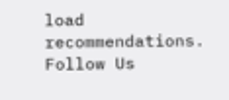load recommendations.
Follow Us